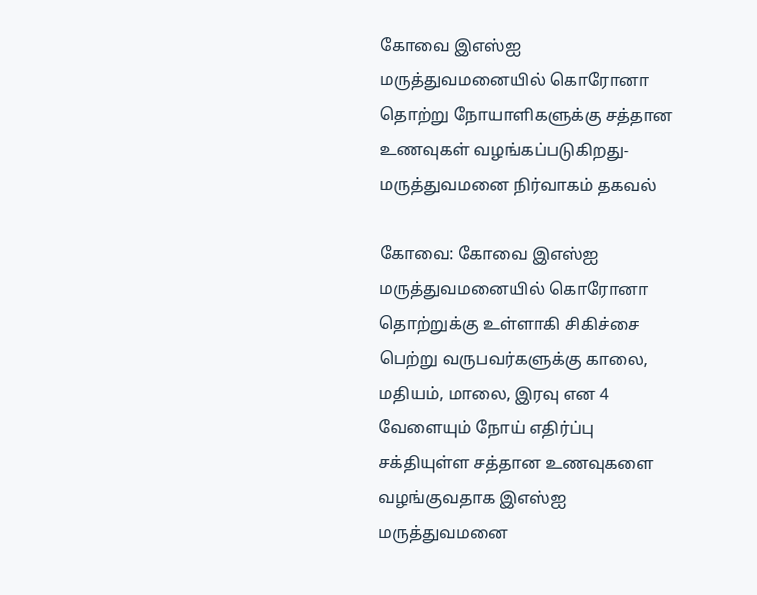கோவை இஎஸ்ஐ மருத்துவமனையில் கொரோனா தொற்று நோயாளிகளுக்கு சத்தான உணவுகள் வழங்கப்படுகிறது- மருத்துவமனை நிர்வாகம் தகவல்

கோவை: கோவை இஎஸ்ஐ மருத்துவமனையில் கொரோனா தொற்றுக்கு உள்ளாகி சிகிச்சை பெற்று வருபவர்களுக்கு காலை, மதியம், மாலை, இரவு என 4 வேளையும் நோய் எதிர்ப்பு சக்தியுள்ள சத்தான உணவுகளை வழங்குவதாக இஎஸ்ஐ மருத்துவமனை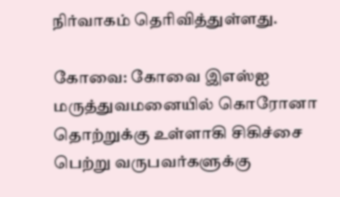நிர்வாகம் தெரிவித்துள்ளது.

கோவை: கோவை இஎஸ்ஐ மருத்துவமனையில் கொரோனா தொற்றுக்கு உள்ளாகி சிகிச்சை பெற்று வருபவர்களுக்கு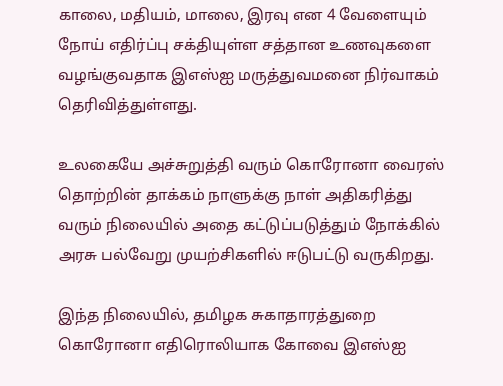காலை, மதியம், மாலை, இரவு என 4 வேளையும் நோய் எதிர்ப்பு சக்தியுள்ள சத்தான உணவுகளை வழங்குவதாக இஎஸ்ஐ மருத்துவமனை நிர்வாகம் தெரிவித்துள்ளது.

உலகையே அச்சுறுத்தி வரும் கொரோனா வைரஸ் தொற்றின் தாக்கம் நாளுக்கு நாள் அதிகரித்து வரும் நிலையில் அதை கட்டுப்படுத்தும் நோக்கில் அரசு பல்வேறு முயற்சிகளில் ஈடுபட்டு வருகிறது.

இந்த நிலையில், தமிழக சுகாதாரத்துறை கொரோனா எதிரொலியாக கோவை இஎஸ்ஐ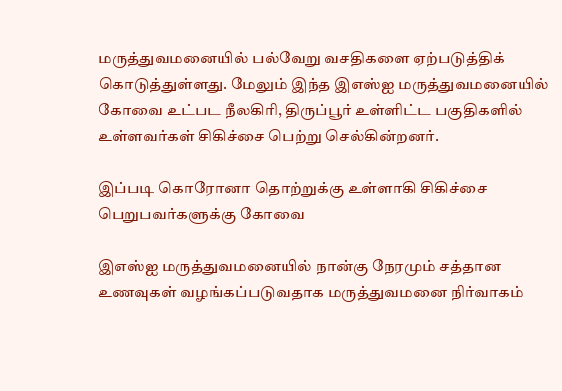மருத்துவமனையில் பல்வேறு வசதிகளை ஏற்படுத்திக் கொடுத்துள்ளது. மேலும் இந்த இஎஸ்ஐ மருத்துவமனையில் கோவை உட்பட நீலகிரி, திருப்பூர் உள்ளிட்ட பகுதிகளில் உள்ளவர்கள் சிகிச்சை பெற்று செல்கின்றனர்.

இப்படி கொரோனா தொற்றுக்கு உள்ளாகி சிகிச்சை பெறுபவர்களுக்கு கோவை

இஎஸ்ஐ மருத்துவமனையில் நான்கு நேரமும் சத்தான உணவுகள் வழங்கப்படுவதாக மருத்துவமனை நிர்வாகம்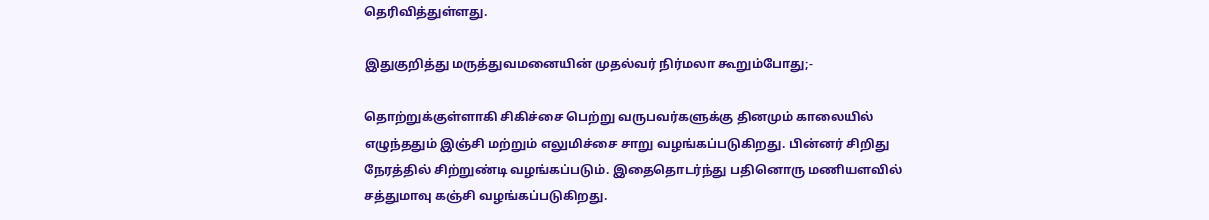தெரிவித்துள்ளது.

இதுகுறித்து மருத்துவமனையின் முதல்வர் நிர்மலா கூறும்போது;-

தொற்றுக்குள்ளாகி சிகிச்சை பெற்று வருபவர்களுக்கு தினமும் காலையில் எழுந்ததும் இஞ்சி மற்றும் எலுமிச்சை சாறு வழங்கப்படுகிறது. பின்னர் சிறிது நேரத்தில் சிற்றுண்டி வழங்கப்படும். இதைதொடர்ந்து பதினொரு மணியளவில் சத்துமாவு கஞ்சி வழங்கப்படுகிறது.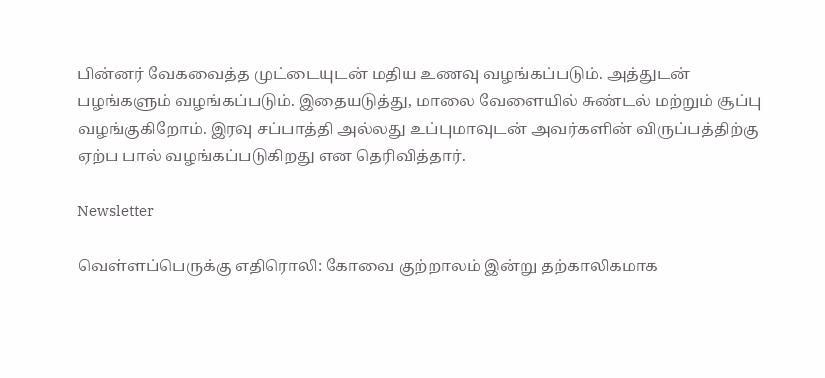பின்னர் வேகவைத்த முட்டையுடன் மதிய உணவு வழங்கப்படும். அத்துடன் பழங்களும் வழங்கப்படும். இதையடுத்து, மாலை வேளையில் சுண்டல் மற்றும் சூப்பு வழங்குகிறோம். இரவு சப்பாத்தி அல்லது உப்புமாவுடன் அவர்களின் விருப்பத்திற்கு ஏற்ப பால் வழங்கப்படுகிறது என தெரிவித்தார்.

Newsletter

வெள்ளப்பெருக்கு எதிரொலி: கோவை குற்றாலம் இன்று தற்காலிகமாக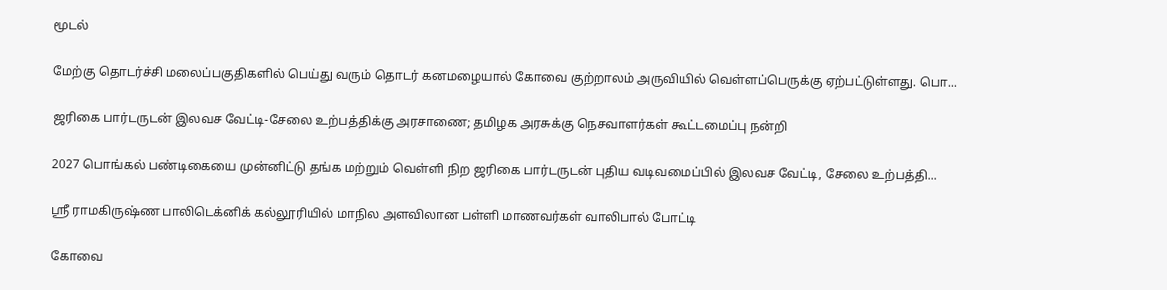மூடல்

மேற்கு தொடர்ச்சி மலைப்பகுதிகளில் பெய்து வரும் தொடர் கனமழையால் கோவை குற்றாலம் அருவியில் வெள்ளப்பெருக்கு ஏற்பட்டுள்ளது. பொ...

ஜரிகை பார்டருடன் இலவச வேட்டி-சேலை உற்பத்திக்கு அரசாணை; தமிழக அரசுக்கு நெசவாளர்கள் கூட்டமைப்பு நன்றி

2027 பொங்கல் பண்டிகையை முன்னிட்டு தங்க மற்றும் வெள்ளி நிற ஜரிகை பார்டருடன் புதிய வடிவமைப்பில் இலவச வேட்டி, சேலை உற்பத்தி...

ஸ்ரீ ராமகிருஷ்ண பாலிடெக்னிக் கல்லூரியில் மாநில அளவிலான பள்ளி மாணவர்கள் வாலிபால் போட்டி

கோவை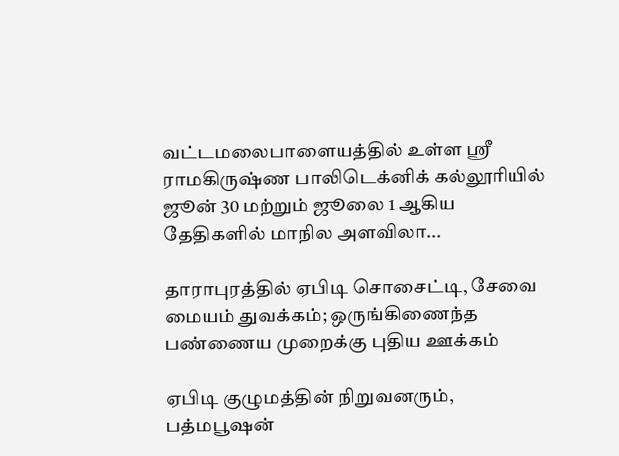வட்டமலைபாளையத்தில் உள்ள ஸ்ரீ ராமகிருஷ்ண பாலிடெக்னிக் கல்லூரியில் ஜூன் 30 மற்றும் ஜூலை 1 ஆகிய தேதிகளில் மாநில அளவிலா...

தாராபுரத்தில் ஏபிடி சொசைட்டி, சேவை மையம் துவக்கம்; ஒருங்கிணைந்த பண்ணைய முறைக்கு புதிய ஊக்கம்

ஏபிடி குழுமத்தின் நிறுவனரும், பத்மபூஷன்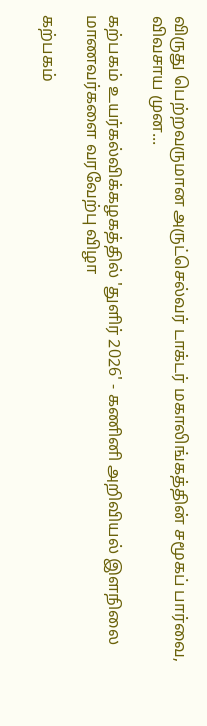விருது பெற்றவருமான அருட்செல்வர் டாக்டர் மகாலிங்கத்தின் சமூகப் பார்வை, விவசாய முன...

கற்பகம் உயர்கல்விக்கழகத்தில் 'துளிர் 2026' - கணினி அறிவியல் இளநிலை மாணவர்களை வரவேற்பு விழா

கற்பகம்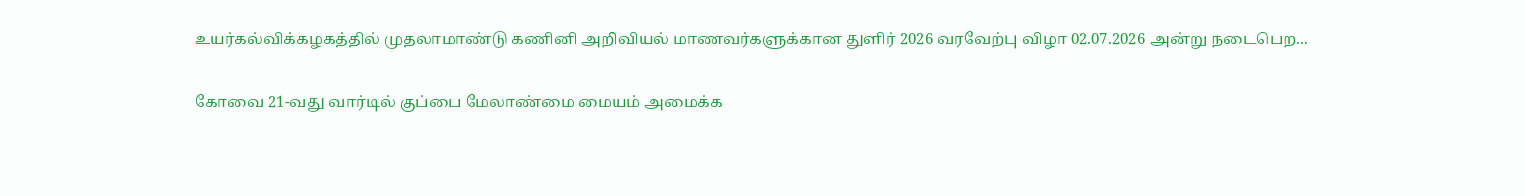உயர்கல்விக்கழகத்தில் முதலாமாண்டு கணினி அறிவியல் மாணவர்களுக்கான துளிர் 2026 வரவேற்பு விழா 02.07.2026 அன்று நடைபெற...

கோவை 21-வது வார்டில் குப்பை மேலாண்மை மையம் அமைக்க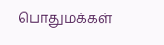பொதுமக்கள்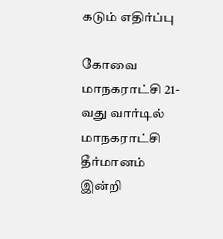கடும் எதிர்ப்பு

கோவை மாநகராட்சி 21-வது வார்டில் மாநகராட்சி தீர்மானம் இன்றி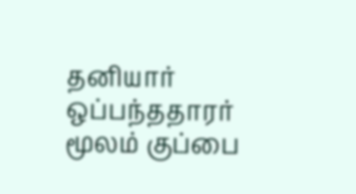தனியார் ஒப்பந்ததாரர் மூலம் குப்பை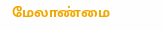மேலாண்மை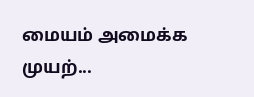மையம் அமைக்க முயற்...